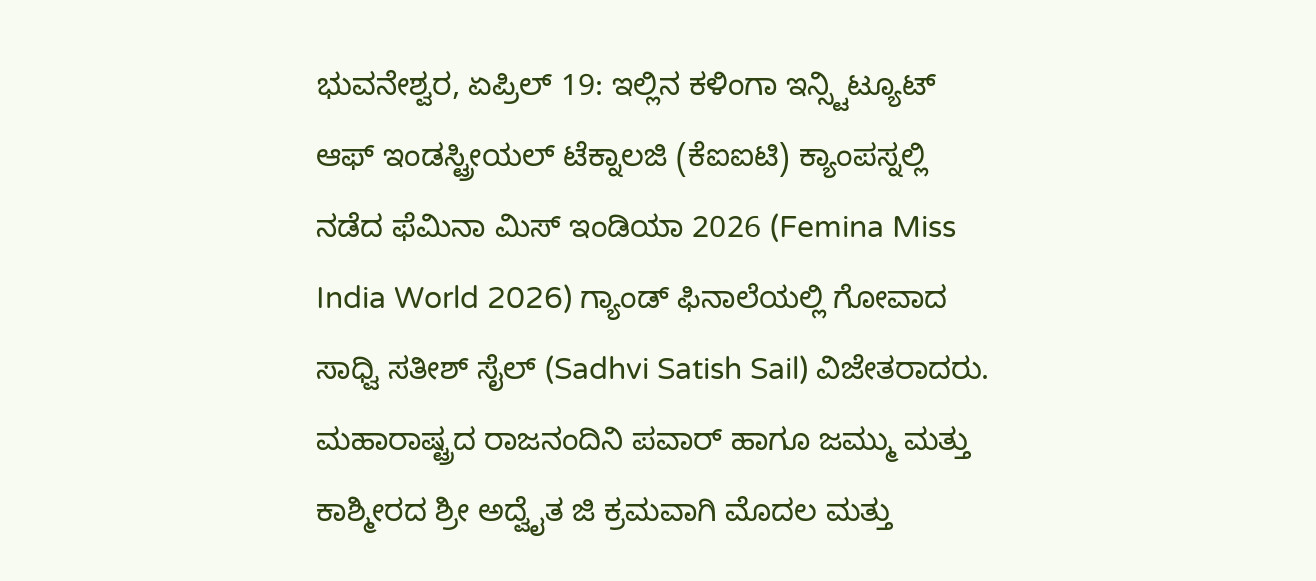ಭುವನೇಶ್ವರ, ಏಪ್ರಿಲ್ 19: ಇಲ್ಲಿನ ಕಳಿಂಗಾ ಇನ್ಸ್ಟಿಟ್ಯೂಟ್ ಆಫ್ ಇಂಡಸ್ಟ್ರೀಯಲ್ ಟೆಕ್ನಾಲಜಿ (ಕೆಐಐಟಿ) ಕ್ಯಾಂಪಸ್ನಲ್ಲಿ ನಡೆದ ಫೆಮಿನಾ ಮಿಸ್ ಇಂಡಿಯಾ 2026 (Femina Miss India World 2026) ಗ್ಯಾಂಡ್ ಫಿನಾಲೆಯಲ್ಲಿ ಗೋವಾದ ಸಾಧ್ವಿ ಸತೀಶ್ ಸೈಲ್ (Sadhvi Satish Sail) ವಿಜೇತರಾದರು. ಮಹಾರಾಷ್ಟ್ರದ ರಾಜನಂದಿನಿ ಪವಾರ್ ಹಾಗೂ ಜಮ್ಮು ಮತ್ತು ಕಾಶ್ಮೀರದ ಶ್ರೀ ಅದ್ವೈತ ಜಿ ಕ್ರಮವಾಗಿ ಮೊದಲ ಮತ್ತು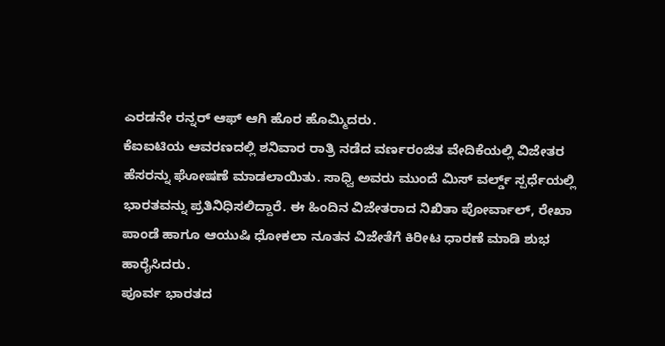ಎರಡನೇ ರನ್ನರ್ ಆಫ್ ಆಗಿ ಹೊರ ಹೊಮ್ಮಿದರು.
ಕೆಐಐಟಿಯ ಆವರಣದಲ್ಲಿ ಶನಿವಾರ ರಾತ್ರಿ ನಡೆದ ವರ್ಣರಂಜಿತ ವೇದಿಕೆಯಲ್ಲಿ ವಿಜೇತರ ಹೆಸರನ್ನು ಘೋಷಣೆ ಮಾಡಲಾಯಿತು. ಸಾಧ್ವಿ ಅವರು ಮುಂದೆ ಮಿಸ್ ವರ್ಲ್ಡ್ ಸ್ಪರ್ಧೆಯಲ್ಲಿ ಭಾರತವನ್ನು ಪ್ರತಿನಿಧಿಸಲಿದ್ದಾರೆ. ಈ ಹಿಂದಿನ ವಿಜೇತರಾದ ನಿಖಿತಾ ಪೋರ್ವಾಲ್, ರೇಖಾ ಪಾಂಡೆ ಹಾಗೂ ಆಯುಷಿ ಧೋಕಲಾ ನೂತನ ವಿಜೇತೆಗೆ ಕಿರೀಟ ಧಾರಣೆ ಮಾಡಿ ಶುಭ ಹಾರೈಸಿದರು.
ಪೂರ್ವ ಭಾರತದ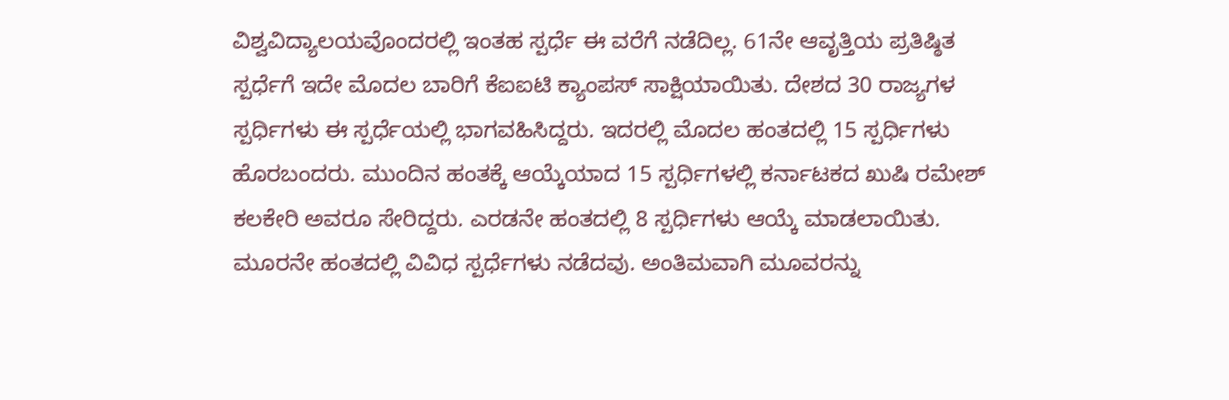ವಿಶ್ವವಿದ್ಯಾಲಯವೊಂದರಲ್ಲಿ ಇಂತಹ ಸ್ಪರ್ಧೆ ಈ ವರೆಗೆ ನಡೆದಿಲ್ಲ. 61ನೇ ಆವೃತ್ತಿಯ ಪ್ರತಿಷ್ಠಿತ ಸ್ಪರ್ಧೆಗೆ ಇದೇ ಮೊದಲ ಬಾರಿಗೆ ಕೆಐಐಟಿ ಕ್ಯಾಂಪಸ್ ಸಾಕ್ಷಿಯಾಯಿತು. ದೇಶದ 30 ರಾಜ್ಯಗಳ ಸ್ಪರ್ಧಿಗಳು ಈ ಸ್ಪರ್ಧೆಯಲ್ಲಿ ಭಾಗವಹಿಸಿದ್ದರು. ಇದರಲ್ಲಿ ಮೊದಲ ಹಂತದಲ್ಲಿ 15 ಸ್ಪರ್ಧಿಗಳು ಹೊರಬಂದರು. ಮುಂದಿನ ಹಂತಕ್ಕೆ ಆಯ್ಕೆಯಾದ 15 ಸ್ಪರ್ಧಿಗಳಲ್ಲಿ ಕರ್ನಾಟಕದ ಖುಷಿ ರಮೇಶ್ ಕಲಕೇರಿ ಅವರೂ ಸೇರಿದ್ದರು. ಎರಡನೇ ಹಂತದಲ್ಲಿ 8 ಸ್ಪರ್ಧಿಗಳು ಆಯ್ಕೆ ಮಾಡಲಾಯಿತು. ಮೂರನೇ ಹಂತದಲ್ಲಿ ವಿವಿಧ ಸ್ಪರ್ಧೆಗಳು ನಡೆದವು. ಅಂತಿಮವಾಗಿ ಮೂವರನ್ನು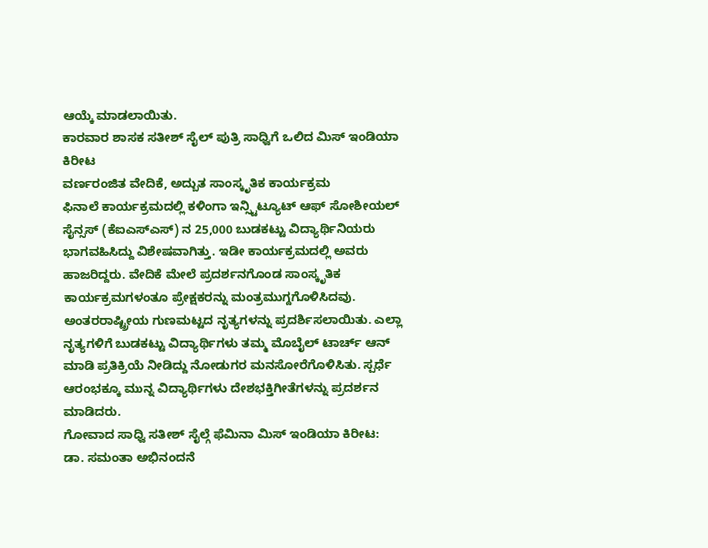ಆಯ್ಕೆ ಮಾಡಲಾಯಿತು.
ಕಾರವಾರ ಶಾಸಕ ಸತೀಶ್ ಸೈಲ್ ಪುತ್ರಿ ಸಾಧ್ವಿಗೆ ಒಲಿದ ಮಿಸ್ ಇಂಡಿಯಾ ಕಿರೀಟ
ವರ್ಣರಂಜಿತ ವೇದಿಕೆ, ಅದ್ಬುತ ಸಾಂಸ್ಕೃತಿಕ ಕಾರ್ಯಕ್ರಮ
ಫಿನಾಲೆ ಕಾರ್ಯಕ್ರಮದಲ್ಲಿ ಕಳಿಂಗಾ ಇನ್ಸ್ಟಿಟ್ಯೂಟ್ ಆಫ್ ಸೋಶೀಯಲ್ ಸೈನ್ಸಸ್ (ಕೆಐಎಸ್ಎಸ್) ನ 25,000 ಬುಡಕಟ್ಟು ವಿದ್ಯಾರ್ಥಿನಿಯರು ಭಾಗವಹಿಸಿದ್ದು ವಿಶೇಷವಾಗಿತ್ತು. ಇಡೀ ಕಾರ್ಯಕ್ರಮದಲ್ಲಿ ಅವರು ಹಾಜರಿದ್ದರು. ವೇದಿಕೆ ಮೇಲೆ ಪ್ರದರ್ಶನಗೊಂಡ ಸಾಂಸ್ಕೃತಿಕ ಕಾರ್ಯಕ್ರಮಗಳಂತೂ ಪ್ರೇಕ್ಷಕರನ್ನು ಮಂತ್ರಮುಗ್ದಗೊಳಿಸಿದವು. ಅಂತರರಾಷ್ಟ್ರೀಯ ಗುಣಮಟ್ಟದ ನೃತ್ಯಗಳನ್ನು ಪ್ರದರ್ಶಿಸಲಾಯಿತು. ಎಲ್ಲಾ ನೃತ್ಯಗಳಿಗೆ ಬುಡಕಟ್ಟು ವಿದ್ಯಾರ್ಥಿಗಳು ತಮ್ಮ ಮೊಬೈಲ್ ಟಾರ್ಚ್ ಆನ್ ಮಾಡಿ ಪ್ರತಿಕ್ರಿಯೆ ನೀಡಿದ್ದು ನೋಡುಗರ ಮನಸೋರೆಗೊಳಿಸಿತು. ಸ್ಪರ್ಧೆ ಆರಂಭಕ್ಕೂ ಮುನ್ನ ವಿದ್ಯಾರ್ಥಿಗಳು ದೇಶಭಕ್ತಿಗೀತೆಗಳನ್ನು ಪ್ರದರ್ಶನ ಮಾಡಿದರು.
ಗೋವಾದ ಸಾಧ್ವಿ ಸತೀಶ್ ಸೈಲ್ಗೆ ಫೆಮಿನಾ ಮಿಸ್ ಇಂಡಿಯಾ ಕಿರೀಟ:
ಡಾ. ಸಮಂತಾ ಅಭಿನಂದನೆ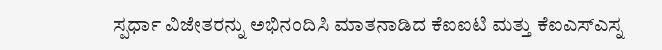ಸ್ಪರ್ಧಾ ವಿಜೇತರನ್ನು ಅಭಿನಂದಿಸಿ ಮಾತನಾಡಿದ ಕೆಐಐಟಿ ಮತ್ತು ಕೆಐಎಸ್ಎಸ್ನ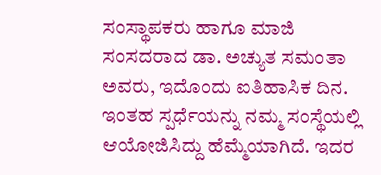ಸಂಸ್ಥಾಪಕರು ಹಾಗೂ ಮಾಜಿ ಸಂಸದರಾದ ಡಾ. ಅಚ್ಯುತ ಸಮಂತಾ ಅವರು, ಇದೊಂದು ಐತಿಹಾಸಿಕ ದಿನ. ಇಂತಹ ಸ್ಪರ್ಧೆಯನ್ನು ನಮ್ಮ ಸಂಸ್ಥೆಯಲ್ಲಿ ಆಯೋಜಿಸಿದ್ದು ಹೆಮ್ಮೆಯಾಗಿದೆ. ಇದರ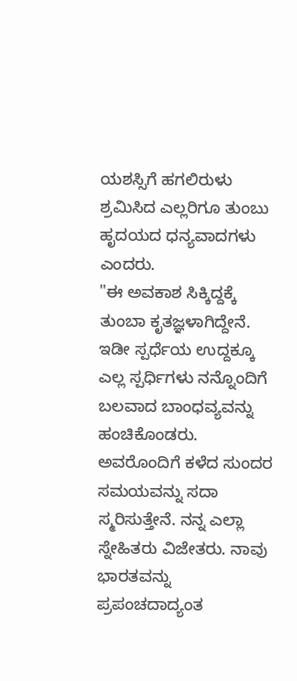ಯಶಸ್ಸಿಗೆ ಹಗಲಿರುಳು ಶ್ರಮಿಸಿದ ಎಲ್ಲರಿಗೂ ತುಂಬು ಹೃದಯದ ಧನ್ಯವಾದಗಳು ಎಂದರು.
"ಈ ಅವಕಾಶ ಸಿಕ್ಕಿದ್ದಕ್ಕೆ ತುಂಬಾ ಕೃತಜ್ಞಳಾಗಿದ್ದೇನೆ. ಇಡೀ ಸ್ಪರ್ಧೆಯ ಉದ್ದಕ್ಕೂ ಎಲ್ಲ ಸ್ಪರ್ಧಿಗಳು ನನ್ನೊಂದಿಗೆ ಬಲವಾದ ಬಾಂಧವ್ಯವನ್ನು ಹಂಚಿಕೊಂಡರು. ಅವರೊಂದಿಗೆ ಕಳೆದ ಸುಂದರ ಸಮಯವನ್ನು ಸದಾ ಸ್ಮರಿಸುತ್ತೇನೆ. ನನ್ನ ಎಲ್ಲಾ ಸ್ನೇಹಿತರು ವಿಜೇತರು. ನಾವು ಭಾರತವನ್ನು ಪ್ರಪಂಚದಾದ್ಯಂತ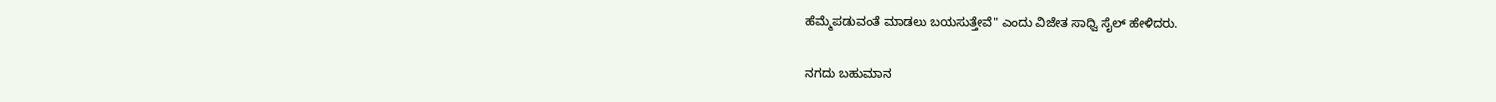ಹೆಮ್ಮೆಪಡುವಂತೆ ಮಾಡಲು ಬಯಸುತ್ತೇವೆ" ಎಂದು ವಿಜೇತ ಸಾಧ್ವಿ ಸೈಲ್ ಹೇಳಿದರು.

ನಗದು ಬಹುಮಾನ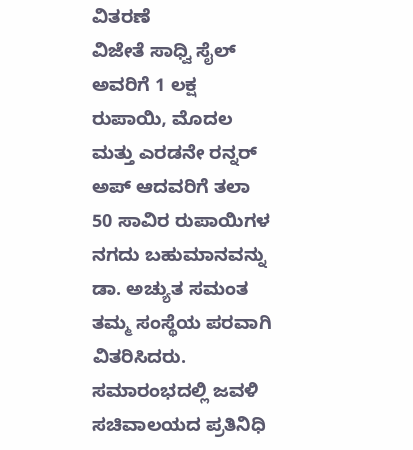ವಿತರಣೆ
ವಿಜೇತೆ ಸಾಧ್ವಿ ಸೈಲ್ ಅವರಿಗೆ 1 ಲಕ್ಷ ರುಪಾಯಿ, ಮೊದಲ ಮತ್ತು ಎರಡನೇ ರನ್ನರ್ ಅಪ್ ಆದವರಿಗೆ ತಲಾ 50 ಸಾವಿರ ರುಪಾಯಿಗಳ ನಗದು ಬಹುಮಾನವನ್ನು ಡಾ. ಅಚ್ಯುತ ಸಮಂತ ತಮ್ಮ ಸಂಸ್ಥೆಯ ಪರವಾಗಿ ವಿತರಿಸಿದರು. ಸಮಾರಂಭದಲ್ಲಿ ಜವಳಿ ಸಚಿವಾಲಯದ ಪ್ರತಿನಿಧಿ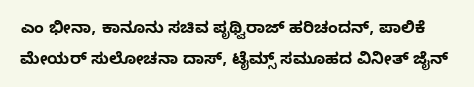ಎಂ ಭೀನಾ, ಕಾನೂನು ಸಚಿವ ಪೃಥ್ವಿರಾಜ್ ಹರಿಚಂದನ್, ಪಾಲಿಕೆ ಮೇಯರ್ ಸುಲೋಚನಾ ದಾಸ್, ಟೈಮ್ಸ್ ಸಮೂಹದ ವಿನೀತ್ ಜೈನ್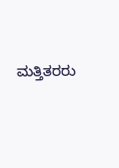ಮತ್ತಿತರರು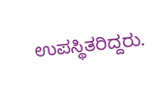ಉಪಸ್ಥಿತರಿದ್ದರು.